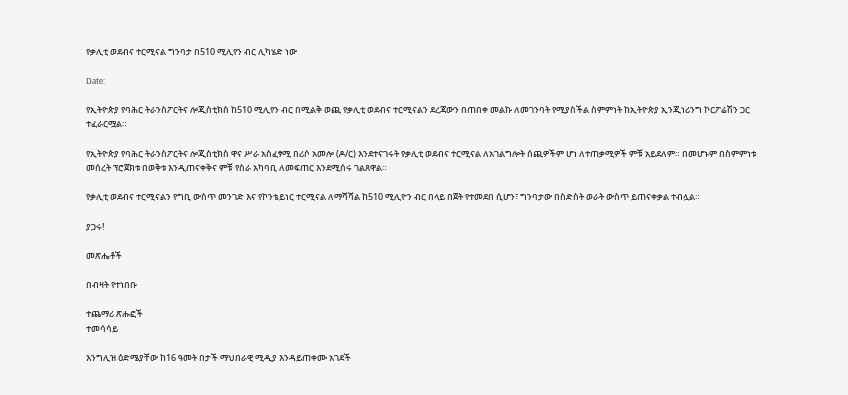የቃሊቲ ወደብና ተርሚናል ግንባታ በ510 ሚሊየን ብር ሊካሄድ ነው

Date:

የኢትዮጵያ የባሕር ትራንስፖርትና ሎጂስቲክስ ከ510 ሚሊየን ብር በሚልቅ ወጪ የቃሊቲ ወደብና ተርሚናልን ደረጃውን በጠበቀ መልኩ ለመገንባት የሚያስችል ስምምነት ከኢትዮጵያ ኢንጂነሪንግ ኮርፖሬሽን ጋር ተፈራርሟል።

የኢትዮጵያ የባሕር ትራንስፖርትና ሎጂስቲክስ ዋና ሥራ አስፈፃሚ በሪሶ አመሎ (ዶ/ር) እንደተናገሩት የቃሊቲ ወደብና ተርሚናል ለአገልግሎት ሰጪዎችም ሆነ ለተጠቃሚዎች ምቹ አይደለም። በመሆኑም በስምምነቱ መሰረት ፕሮጀክቱ በወቅቱ እንዲጠናቀቅና ምቹ የስራ አካባቢ ለመፍጠር እንደሚሰሩ ገልጸዋል።

የቃሊቲ ወደብና ተርሚናልን የግቢ ውስጥ መንገድ እና የኮንቴይነር ተርሚናል ለማሻሻል ከ510 ሚሊዮን ብር በላይ በጀት የተመደበ ሲሆን፣ ግንባታው በስድስት ወራት ውስጥ ይጠናቀቃል ተብሏል።

ያጋሩ!

መጽሔቶች

በብዛት የተነበቡ

ተጨማሪ ጽሑፎች
ተመሳሳይ

እንግሊዝ ዕድሜያቸው ከ16 ዓመት በታች ማህበራዊ ሚዲያ እንዳይጠቀሙ አገደች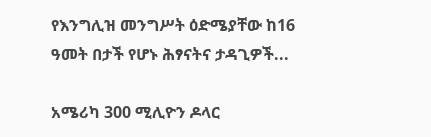የእንግሊዝ መንግሥት ዕድሜያቸው ከ16 ዓመት በታች የሆኑ ሕፃናትና ታዳጊዎች...

አሜሪካ 300 ሚሊዮን ዶላር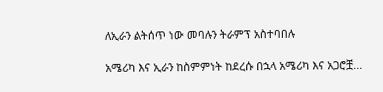ለኢራን ልትሰጥ ነው መባሉን ትራምፕ አስተባበሉ

አሜሪካ እና ኢራን ከስምምነት ከደረሱ በኋላ አሜሪካ እና አጋሮቿ...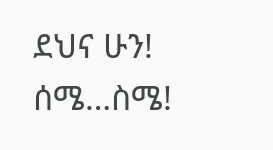ደህና ሁን! ሰሜ…ስሜ!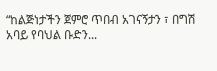“ከልጅነታችን ጀምሮ ጥበብ አገናኝታን ፣ በግሽ አባይ የባህል ቡድን...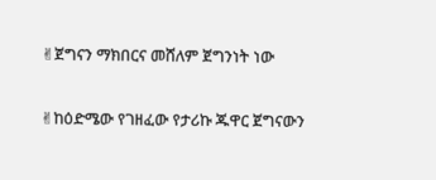✌ጀግናን ማክበርና መሸለም ጀግንነት ነው

✌ከዕድሜው የገዘፈው የታሪኩ ጁዋር ጀግናውን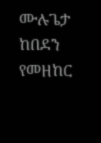ሙሉጌታ ከበደን የመዘከር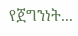የጀግንነት...